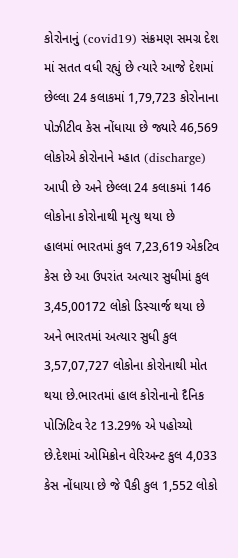કોરોનાનું (covid19) સંક્રમણ સમગ્ર દેશ માં સતત વધી રહ્યું છે ત્યારે આજે દેશમાં છેલ્લા 24 કલાકમાં 1,79,723 કોરોનાના પોઝીટીવ કેસ નોંધાયા છે જ્યારે 46,569 લોકોએ કોરોનાને મ્હાત (discharge) આપી છે અને છેલ્લા 24 કલાકમાં 146 લોકોના કોરોનાથી મૃત્યુ થયા છે
હાલમાં ભારતમાં કુલ 7,23,619 એકટિવ કેસ છે આ ઉપરાંત અત્યાર સુધીમાં કુલ 3,45,00172 લોકો ડિસ્ચાર્જ થયા છે અને ભારતમાં અત્યાર સુધી કુલ 3,57,07,727 લોકોના કોરોનાથી મોત થયા છે.ભારતમાં હાલ કોરોનાનો દૈનિક પોઝિટિવ રેટ 13.29% એ પહોચ્યો છે.દેશમાં ઓમિક્રોન વેરિઅન્ટ કુલ 4,033 કેસ નોંધાયા છે જે પૈકી કુલ 1,552 લોકો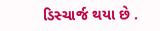ડિસ્ચાર્જ થયા છે .